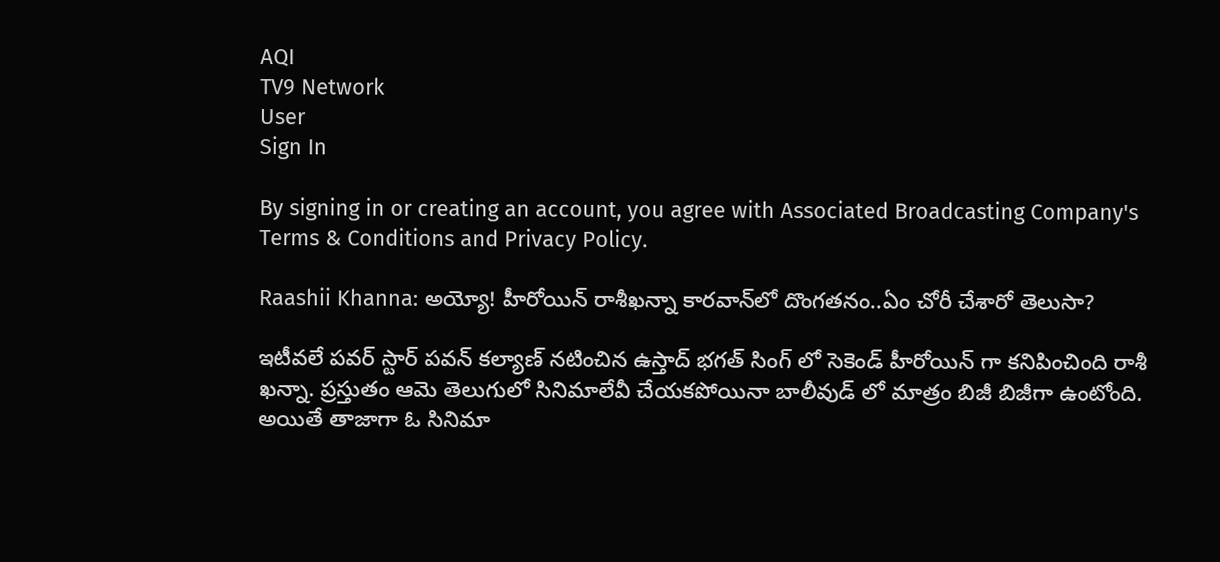AQI
TV9 Network
User
Sign In

By signing in or creating an account, you agree with Associated Broadcasting Company's Terms & Conditions and Privacy Policy.

Raashii Khanna: అయ్యో! హీరోయిన్ రాశీఖన్నా కారవాన్‌లో దొంగతనం..ఏం చోరీ చేశారో తెలుసా?

ఇటీవలే పవర్ స్టార్ పవన్ కల్యాణ్ నటించిన ఉస్తాద్ భగత్ సింగ్ లో సెకెండ్ హీరోయిన్ గా కనిపించింది రాశీ ఖన్నా. ప్రస్తుతం ఆమె తెలుగులో సినిమాలేవీ చేయకపోయినా బాలీవుడ్ లో మాత్రం బిజీ బిజీగా ఉంటోంది. అయితే తాజాగా ఓ సినిమా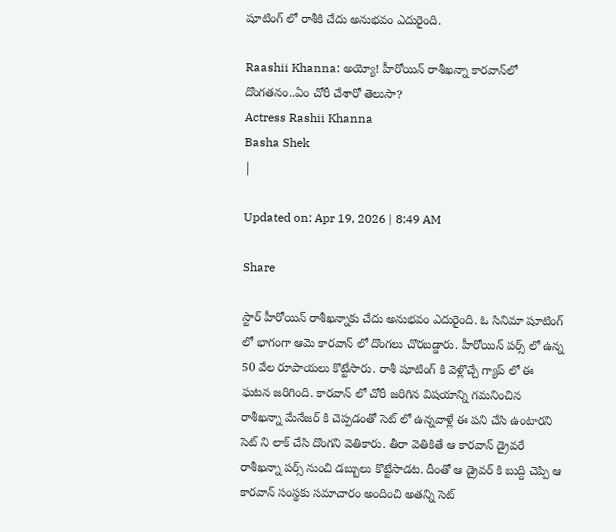షూటింగ్ లో రాశీకి చేదు అనుభవం ఎదురైంది.

Raashii Khanna: అయ్యో! హీరోయిన్ రాశీఖన్నా కారవాన్‌లో దొంగతనం..ఏం చోరీ చేశారో తెలుసా?
Actress Rashii Khanna
Basha Shek
|

Updated on: Apr 19, 2026 | 8:49 AM

Share

స్టార్ హీరోయిన్ రాశీఖన్నాకు చేదు అనుభవం ఎదురైంది. ఓ సినిమా షూటింగ్ లో భాగంగా ఆమె కారవాన్ లో దొంగలు చొరబడ్డారు. హీరోయిన్ పర్స్ లో ఉన్న 50 వేల రూపాయలు కొట్టేసారు. రాశీ షూటింగ్ కి వెళ్లొచ్చే గ్యాప్ లో ఈ ఘటన జరిగింది. కారవాన్ లో చోరీ జరిగిన విషయాన్ని గమనించిన రాశీఖన్నా మేనేజర్ కి చెప్పడంతో సెట్ లో ఉన్నవాళ్లే ఈ పని చేసి ఉంటారని సెట్ ని లాక్ చేసి దొంగని వెతికారు. తీరా వెతికితే ఆ కారవాన్ డ్రైవరే రాశీఖన్నా పర్స్ నుంచి డబ్బులు కొట్టేసాడట. దీంతో ఆ డ్రైవర్ కి బుద్ది చెప్పి ఆ కారవాన్ సంస్థకు సమాచారం అందించి అతన్ని సెట్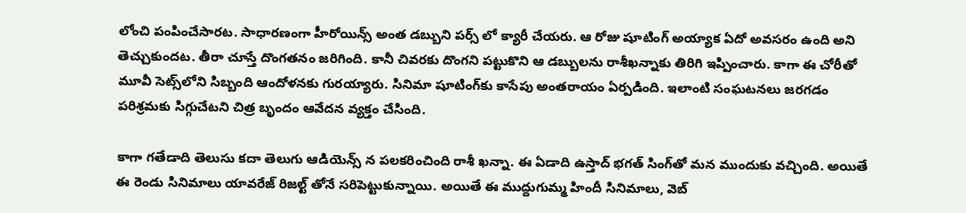లోంచి పంపించేసారట. సాధారణంగా హీరోయిన్స్ అంత డబ్బుని పర్స్ లో క్యారీ చేయరు. ఆ రోజు షూటింగ్ అయ్యాక ఏదో అవసరం ఉంది అని తెచ్చుకుందట. తీరా చూస్తే దొంగతనం జరిగింది. కానీ చివరకు దొంగని పట్టుకొని ఆ డబ్బులను రాశీఖన్నాకు తిరిగి ఇప్పించారు. కాగా ఈ చోరీతో మూవీ సెట్స్‌లోని సిబ్బంది ఆందోళనకు గురయ్యారు. సినిమా షూటింగ్‌కు కాసేపు అంతరాయం ఏర్పడింది. ఇలాంటి సంఘటనలు జరగడం పరిశ్రమకు సిగ్గుచేటని చిత్ర బృందం ఆవేదన వ్యక్తం చేసింది.

కాగా గతేడాది తెలుసు కదా తెలుగు ఆడియెన్స్ న పలకరించింది రాశీ ఖన్నా. ఈ ఏడాది ఉస్తాద్ భగత్ సింగ్‌తో మన ముందుకు వచ్చింది. అయితే ఈ రెండు సినిమాలు యావరేజ్ రిజల్ట్ తోనే సరిపెట్టుకున్నాయి. అయితే ఈ ముద్దుగుమ్మ హిందీ సినిమాలు, వెబ్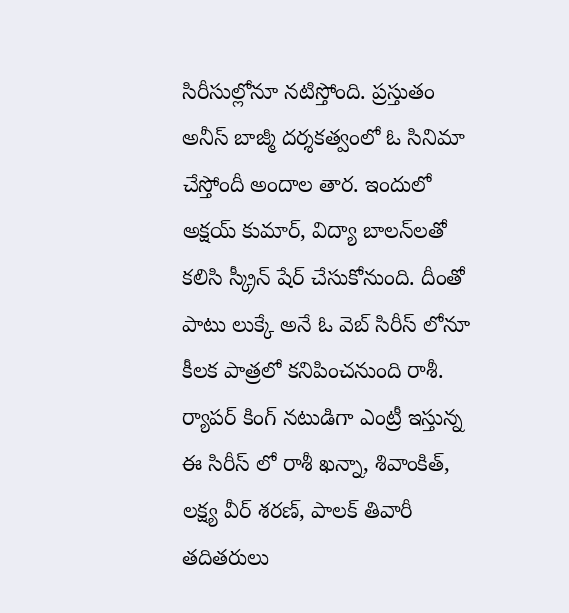సిరీసుల్లోనూ నటిస్తోంది. ప్రస్తుతం అనీస్ బాజ్మీ దర్శకత్వంలో ఓ సినిమా చేస్తోందీ అందాల తార. ఇందులో అక్షయ్ కుమార్, విద్యా బాలన్‌లతో కలిసి స్క్రీన్ షేర్ చేసుకోనుంది. దీంతో పాటు లుక్కే అనే ఓ వెబ్ సిరీస్ లోనూ కీలక పాత్రలో కనిపించనుంది రాశీ. ర్యాపర్ కింగ్ నటుడిగా ఎంట్రీ ఇస్తున్న ఈ సిరీస్ లో రాశీ ఖన్నా, శివాంకిత్, లక్ష్య వీర్ శరణ్, పాలక్ తివారీ తదితరులు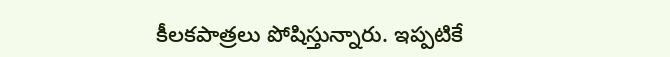కీలకపాత్రలు పోషిస్తున్నారు. ఇప్పటికే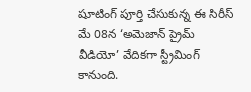షూటింగ్ పూర్తి చేసుకున్న ఈ సిరీస్ మే 08న ‘అమెజాన్ ప్రైమ్ వీడియో’ వేదికగా స్ట్రీమింగ్ కానుంది.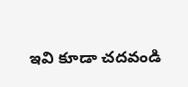ఇవి కూడా చదవండి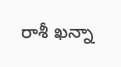రాశీ ఖన్నా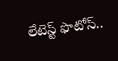లేటెస్ట్ ఫొటోస్..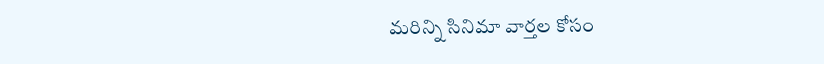మరిన్ని సినిమా వార్తల కోసం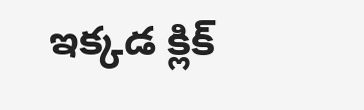ఇక్కడ క్లిక్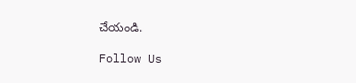చేయండి.

Follow Us